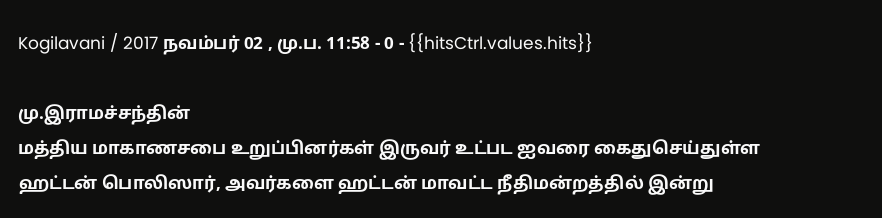Kogilavani / 2017 நவம்பர் 02 , மு.ப. 11:58 - 0 - {{hitsCtrl.values.hits}}

மு.இராமச்சந்தின்
மத்திய மாகாணசபை உறுப்பினர்கள் இருவர் உட்பட ஐவரை கைதுசெய்துள்ள ஹட்டன் பொலிஸார், அவர்களை ஹட்டன் மாவட்ட நீதிமன்றத்தில் இன்று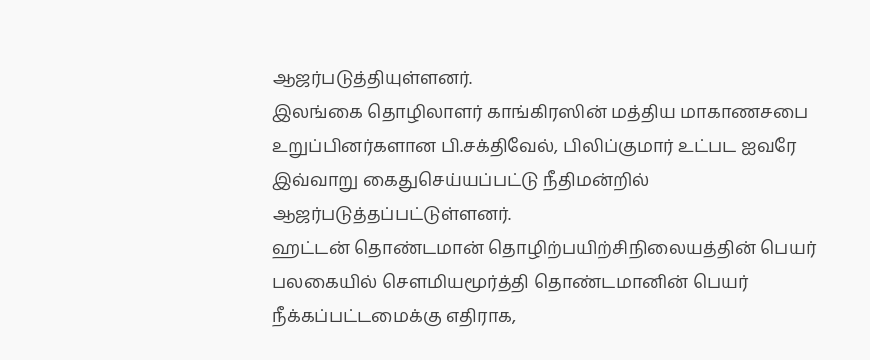ஆஜர்படுத்தியுள்ளனர்.
இலங்கை தொழிலாளர் காங்கிரஸின் மத்திய மாகாணசபை உறுப்பினர்களான பி.சக்திவேல், பிலிப்குமார் உட்பட ஐவரே இவ்வாறு கைதுசெய்யப்பட்டு நீதிமன்றில் ஆஜர்படுத்தப்பட்டுள்ளனர்.
ஹட்டன் தொண்டமான் தொழிற்பயிற்சிநிலையத்தின் பெயர் பலகையில் சௌமியமூர்த்தி தொண்டமானின் பெயர் நீக்கப்பட்டமைக்கு எதிராக,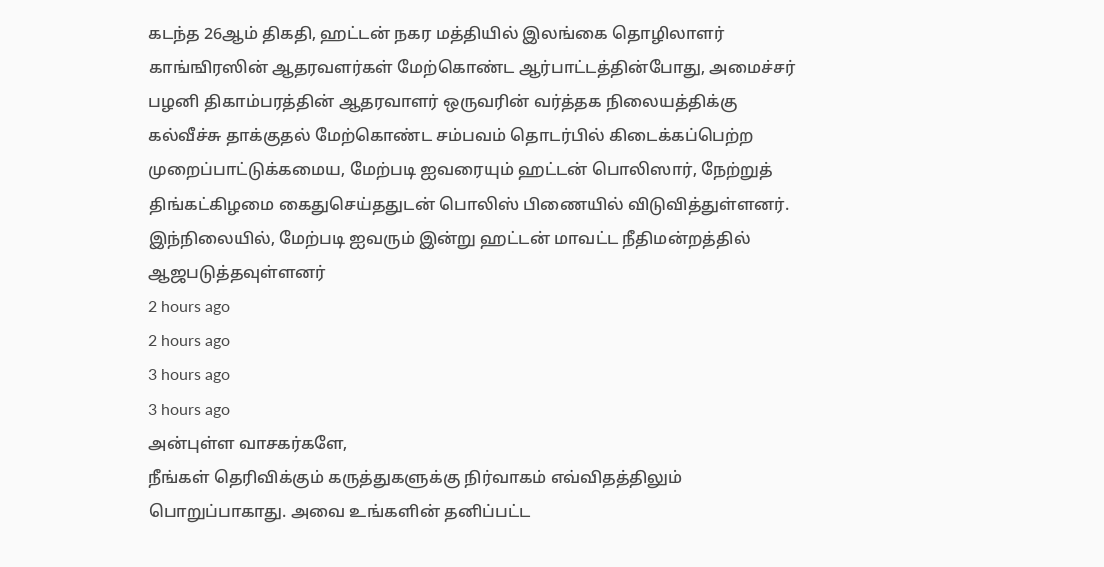கடந்த 26ஆம் திகதி, ஹட்டன் நகர மத்தியில் இலங்கை தொழிலாளர் காங்ஙிரஸின் ஆதரவளர்கள் மேற்கொண்ட ஆர்பாட்டத்தின்போது, அமைச்சர் பழனி திகாம்பரத்தின் ஆதரவாளர் ஒருவரின் வர்த்தக நிலையத்திக்கு கல்வீச்சு தாக்குதல் மேற்கொண்ட சம்பவம் தொடர்பில் கிடைக்கப்பெற்ற முறைப்பாட்டுக்கமைய, மேற்படி ஐவரையும் ஹட்டன் பொலிஸார், நேற்றுத் திங்கட்கிழமை கைதுசெய்ததுடன் பொலிஸ் பிணையில் விடுவித்துள்ளனர்.
இந்நிலையில், மேற்படி ஐவரும் இன்று ஹட்டன் மாவட்ட நீதிமன்றத்தில் ஆஜபடுத்தவுள்ளனர்
2 hours ago
2 hours ago
3 hours ago
3 hours ago
அன்புள்ள வாசகர்களே,
நீங்கள் தெரிவிக்கும் கருத்துகளுக்கு நிர்வாகம் எவ்விதத்திலும் பொறுப்பாகாது. அவை உங்களின் தனிப்பட்ட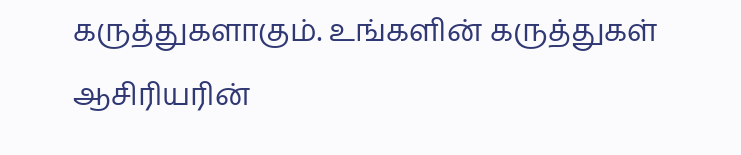கருத்துகளாகும். உங்களின் கருத்துகள் ஆசிரியரின்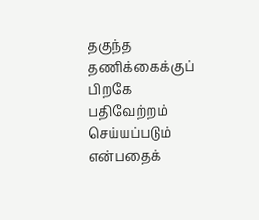தகுந்த தணிக்கைக்குப் பிறகே பதிவேற்றம் செய்யப்படும் என்பதைக்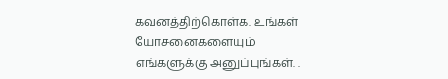கவனத்திற்கொள்க. உங்கள் யோசனைகளையும் எங்களுக்கு அனுப்புங்கள். .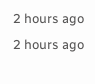2 hours ago
2 hours ago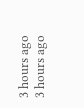3 hours ago
3 hours ago